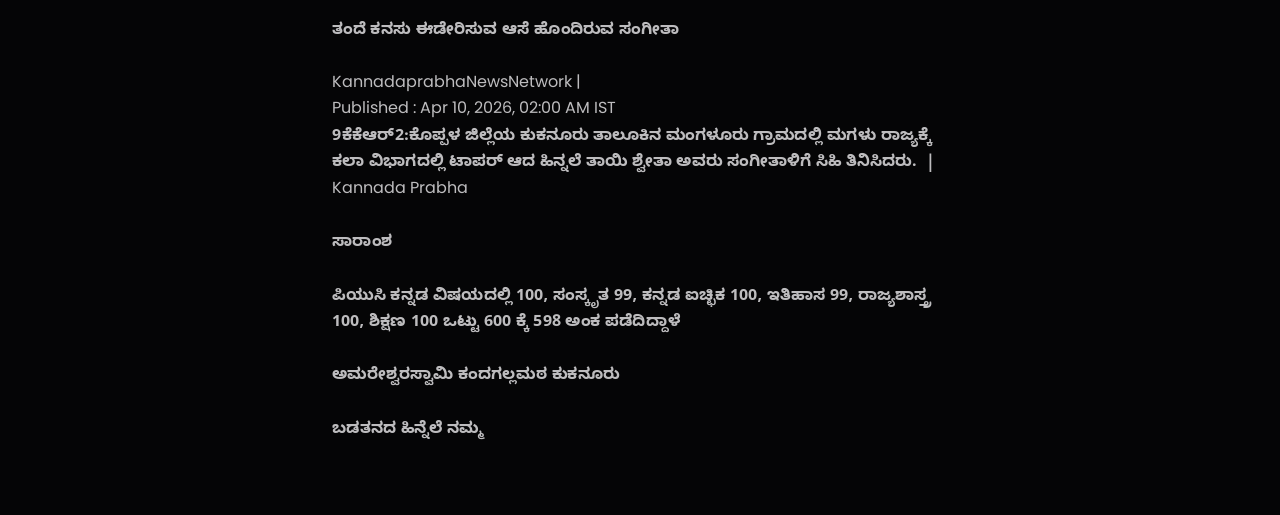ತಂದೆ ಕನಸು ಈಡೇರಿಸುವ ಆಸೆ ಹೊಂದಿರುವ ಸಂಗೀತಾ

KannadaprabhaNewsNetwork |
Published : Apr 10, 2026, 02:00 AM IST
9ಕೆಕೆಆರ್2:ಕೊಪ್ಪಳ ಜಿಲ್ಲೆಯ ಕುಕನೂರು ತಾಲೂಕಿನ ಮಂಗಳೂರು ಗ್ರಾಮದಲ್ಲಿ ಮಗಳು ರಾಜ್ಯಕ್ಕೆ ಕಲಾ ವಿಭಾಗದಲ್ಲಿ ಟಾಪರ್ ಆದ ಹಿನ್ನಲೆ ತಾಯಿ ಶ್ವೇತಾ ಅವರು ಸಂಗೀತಾಳಿಗೆ ಸಿಹಿ ತಿನಿಸಿದರು.  | Kannada Prabha

ಸಾರಾಂಶ

ಪಿಯುಸಿ ಕನ್ನಡ ವಿಷಯದಲ್ಲಿ 100, ಸಂಸ್ಕೃತ 99, ಕನ್ನಡ ಐಚ್ಛಿಕ 100, ಇತಿಹಾಸ 99, ರಾಜ್ಯಶಾಸ್ತ್ರ 100, ಶಿಕ್ಷಣ 100 ಒಟ್ಟು 600 ಕ್ಕೆ 598 ಅಂಕ ಪಡೆದಿದ್ದಾಳೆ

ಅಮರೇಶ್ವರಸ್ವಾಮಿ ಕಂದಗಲ್ಲಮಠ ಕುಕನೂರು

ಬಡತನದ ಹಿನ್ನೆಲೆ ನಮ್ಮ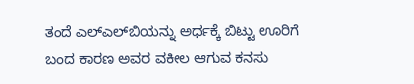ತಂದೆ ಎಲ್‌ಎಲ್‌ಬಿಯನ್ನು ಅರ್ಧಕ್ಕೆ ಬಿಟ್ಟು ಊರಿಗೆ ಬಂದ ಕಾರಣ ಅವರ ವಕೀಲ ಆಗುವ ಕನಸು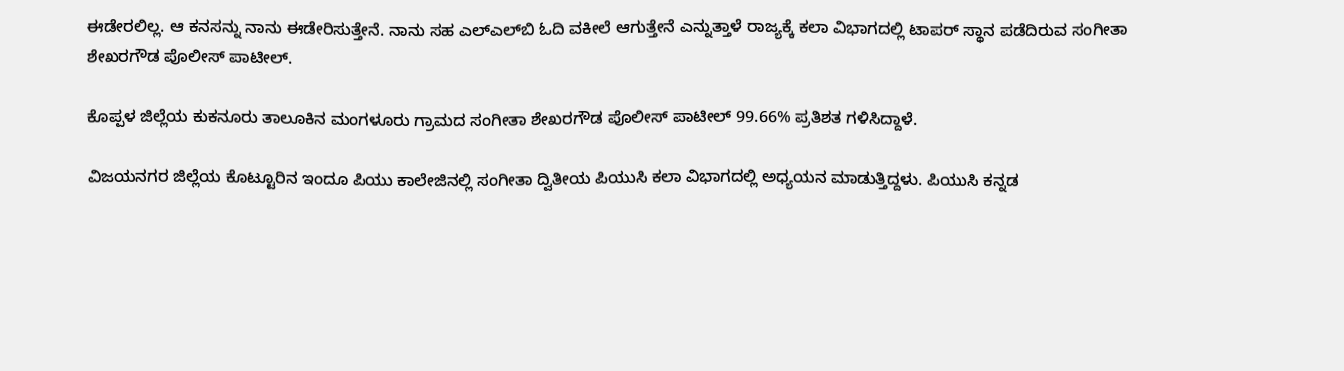ಈಡೇರಲಿಲ್ಲ. ಆ ಕನಸನ್ನು ನಾನು ಈಡೇರಿಸುತ್ತೇನೆ. ನಾನು ಸಹ ಎಲ್‌ಎಲ್‌ಬಿ ಓದಿ ವಕೀಲೆ ಆಗುತ್ತೇನೆ ಎನ್ನುತ್ತಾಳೆ ರಾಜ್ಯಕ್ಕೆ ಕಲಾ ವಿಭಾಗದಲ್ಲಿ ಟಾಪರ್‌ ಸ್ಥಾನ ಪಡೆದಿರುವ ಸಂಗೀತಾ ಶೇಖರಗೌಡ ಪೊಲೀಸ್ ಪಾಟೀಲ್.

ಕೊಪ್ಪಳ ಜಿಲ್ಲೆಯ ಕುಕನೂರು ತಾಲೂಕಿನ ಮಂಗಳೂರು ಗ್ರಾಮದ ಸಂಗೀತಾ ಶೇಖರಗೌಡ ಪೊಲೀಸ್ ಪಾಟೀಲ್ 99.66% ಪ್ರತಿಶತ ಗಳಿಸಿದ್ದಾಳೆ.

ವಿಜಯನಗರ ಜಿಲ್ಲೆಯ ಕೊಟ್ಟೂರಿನ ಇಂದೂ ಪಿಯು ಕಾಲೇಜಿನಲ್ಲಿ ಸಂಗೀತಾ ದ್ವಿತೀಯ ಪಿಯುಸಿ ಕಲಾ ವಿಭಾಗದಲ್ಲಿ ಅಧ್ಯಯನ ಮಾಡುತ್ತಿದ್ದಳು. ಪಿಯುಸಿ ಕನ್ನಡ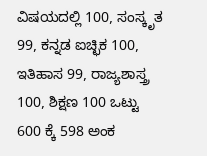ವಿಷಯದಲ್ಲಿ 100, ಸಂಸ್ಕೃತ 99, ಕನ್ನಡ ಐಚ್ಛಿಕ 100, ಇತಿಹಾಸ 99, ರಾಜ್ಯಶಾಸ್ತ್ರ 100, ಶಿಕ್ಷಣ 100 ಒಟ್ಟು 600 ಕ್ಕೆ 598 ಅಂಕ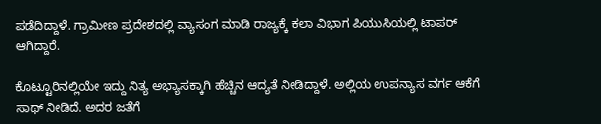ಪಡೆದಿದ್ದಾಳೆ. ಗ್ರಾಮೀಣ ಪ್ರದೇಶದಲ್ಲಿ ವ್ಯಾಸಂಗ ಮಾಡಿ ರಾಜ್ಯಕ್ಕೆ ಕಲಾ ವಿಭಾಗ ಪಿಯುಸಿಯಲ್ಲಿ ಟಾಪರ್ ಆಗಿದ್ದಾರೆ.

ಕೊಟ್ಟೂರಿನಲ್ಲಿಯೇ ಇದ್ದು ನಿತ್ಯ ಅಭ್ಯಾಸಕ್ಕಾಗಿ ಹೆಚ್ಚಿನ ಆದ್ಯತೆ ನೀಡಿದ್ದಾಳೆ. ಅಲ್ಲಿಯ ಉಪನ್ಯಾಸ ವರ್ಗ ಆಕೆಗೆ ಸಾಥ್ ನೀಡಿದೆ. ಅದರ ಜತೆಗೆ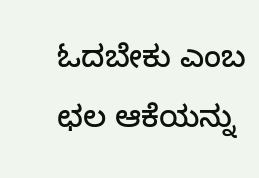ಓದಬೇಕು ಎಂಬ ಛಲ ಆಕೆಯನ್ನು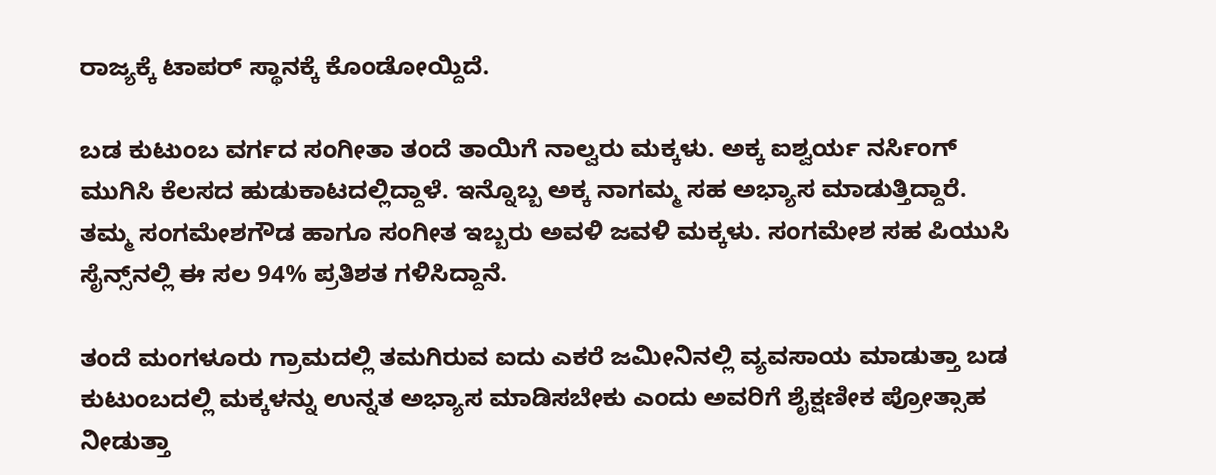ರಾಜ್ಯಕ್ಕೆ ಟಾಪರ್ ಸ್ಥಾನಕ್ಕೆ ಕೊಂಡೋಯ್ದಿದೆ.

ಬಡ ಕುಟುಂಬ ವರ್ಗದ ಸಂಗೀತಾ ತಂದೆ ತಾಯಿಗೆ ನಾಲ್ವರು ಮಕ್ಕಳು. ಅಕ್ಕ ಐಶ್ವರ್ಯ ನರ್ಸಿಂಗ್ ಮುಗಿಸಿ ಕೆಲಸದ ಹುಡುಕಾಟದಲ್ಲಿದ್ದಾಳೆ. ಇನ್ನೊಬ್ಬ ಅಕ್ಕ ನಾಗಮ್ಮ ಸಹ ಅಭ್ಯಾಸ ಮಾಡುತ್ತಿದ್ದಾರೆ. ತಮ್ಮ ಸಂಗಮೇಶಗೌಡ ಹಾಗೂ ಸಂಗೀತ ಇಬ್ಬರು ಅವಳಿ ಜವಳಿ ಮಕ್ಕಳು. ಸಂಗಮೇಶ ಸಹ ಪಿಯುಸಿ ಸೈನ್ಸ್‌ನಲ್ಲಿ ಈ ಸಲ 94% ಪ್ರತಿಶತ ಗಳಿಸಿದ್ದಾನೆ.

ತಂದೆ ಮಂಗಳೂರು ಗ್ರಾಮದಲ್ಲಿ ತಮಗಿರುವ ಐದು ಎಕರೆ ಜಮೀನಿನಲ್ಲಿ ವ್ಯವಸಾಯ ಮಾಡುತ್ತಾ ಬಡ ಕುಟುಂಬದಲ್ಲಿ ಮಕ್ಕಳನ್ನು ಉನ್ನತ ಅಭ್ಯಾಸ ಮಾಡಿಸಬೇಕು ಎಂದು ಅವರಿಗೆ ಶೈಕ್ಷಣೀಕ ಪ್ರೋತ್ಸಾಹ ನೀಡುತ್ತಾ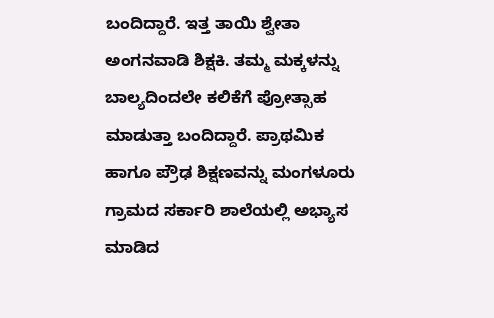ಬಂದಿದ್ದಾರೆ. ಇತ್ತ ತಾಯಿ ಶ್ವೇತಾ ಅಂಗನವಾಡಿ ಶಿಕ್ಷಕಿ. ತಮ್ಮ ಮಕ್ಕಳನ್ನು ಬಾಲ್ಯದಿಂದಲೇ ಕಲಿಕೆಗೆ ಪ್ರೋತ್ಸಾಹ ಮಾಡುತ್ತಾ ಬಂದಿದ್ದಾರೆ. ಪ್ರಾಥಮಿಕ ಹಾಗೂ ಪ್ರೌಢ ಶಿಕ್ಷಣವನ್ನು ಮಂಗಳೂರು ಗ್ರಾಮದ ಸರ್ಕಾರಿ ಶಾಲೆಯಲ್ಲಿ ಅಭ್ಯಾಸ ಮಾಡಿದ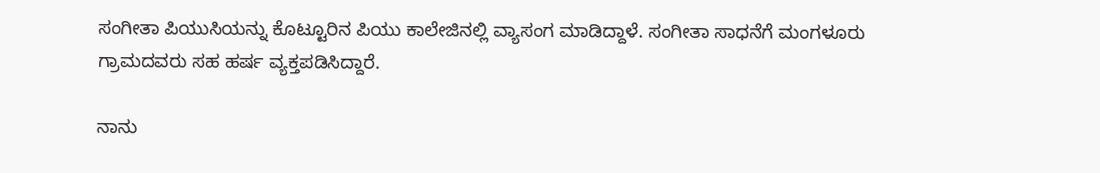ಸಂಗೀತಾ ಪಿಯುಸಿಯನ್ನು ಕೊಟ್ಟೂರಿನ ಪಿಯು ಕಾಲೇಜಿನಲ್ಲಿ ವ್ಯಾಸಂಗ ಮಾಡಿದ್ದಾಳೆ. ಸಂಗೀತಾ ಸಾಧನೆಗೆ ಮಂಗಳೂರು ಗ್ರಾಮದವರು ಸಹ ಹರ್ಷ ವ್ಯಕ್ತಪಡಿಸಿದ್ದಾರೆ.

ನಾನು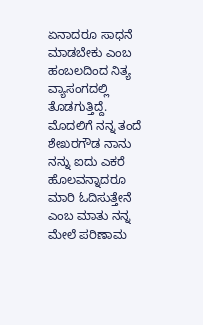ಏನಾದರೂ ಸಾಧನೆ ಮಾಡಬೇಕು ಎಂಬ ಹಂಬಲದಿಂದ ನಿತ್ಯ ವ್ಯಾಸಂಗದಲ್ಲಿ ತೊಡಗುತ್ತಿದ್ದೆ. ಮೊದಲಿಗೆ ನನ್ನ ತಂದೆ ಶೇಖರಗೌಡ ನಾನು ನನ್ನು ಐದು ಎಕರೆ ಹೊಲವನ್ನಾದರೂ ಮಾರಿ ಓದಿಸುತ್ತೇನೆ ಎಂಬ ಮಾತು ನನ್ನ ಮೇಲೆ ಪರಿಣಾಮ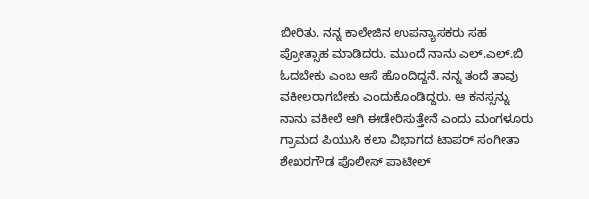ಬೀರಿತು. ನನ್ನ ಕಾಲೇಜಿನ ಉಪನ್ಯಾಸಕರು ಸಹ ಪ್ರೋತ್ಸಾಹ ಮಾಡಿದರು. ಮುಂದೆ ನಾನು ಎಲ್.ಎಲ್.ಬಿ ಓದಬೇಕು ಎಂಬ ಆಸೆ ಹೊಂದಿದ್ದನೆ. ನನ್ನ ತಂದೆ ತಾವು ವಕೀಲರಾಗಬೇಕು ಎಂದುಕೊಂಡಿದ್ದರು. ಆ ಕನಸ್ಸನ್ನು ನಾನು ವಕೀಲೆ ಆಗಿ ಈಡೇರಿಸುತ್ತೇನೆ ಎಂದು ಮಂಗಳೂರು ಗ್ರಾಮದ ಪಿಯುಸಿ ಕಲಾ ವಿಭಾಗದ ಟಾಪರ್ ಸಂಗೀತಾ ಶೇಖರಗೌಡ ಪೊಲೀಸ್ ಪಾಟೀಲ್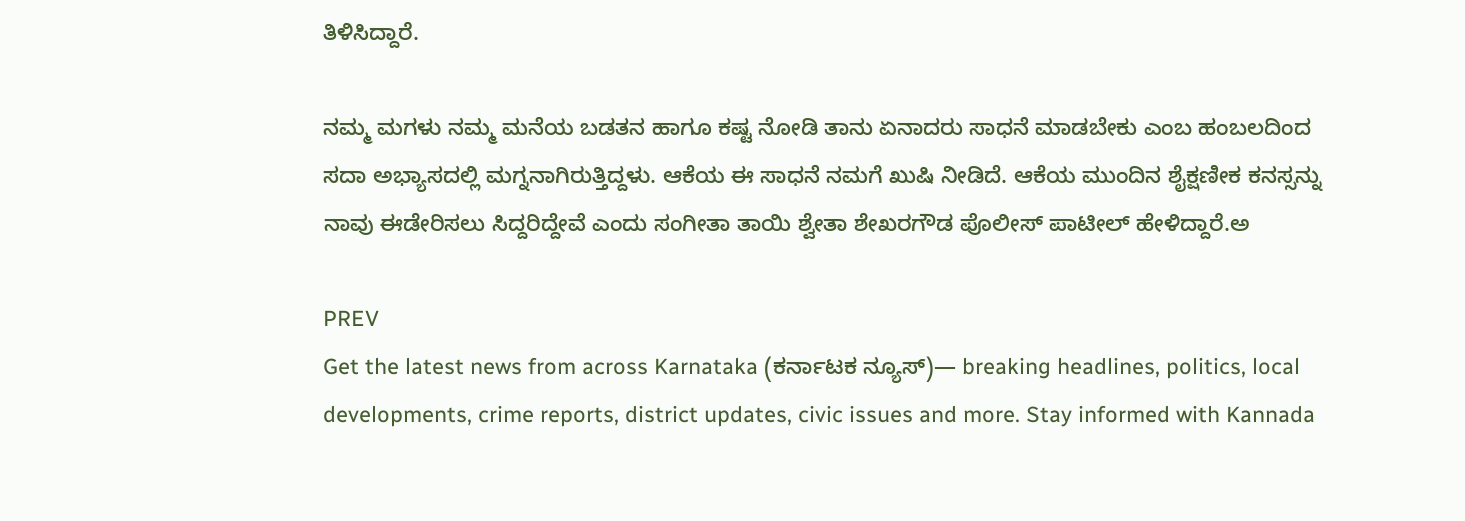ತಿಳಿಸಿದ್ದಾರೆ.

ನಮ್ಮ ಮಗಳು ನಮ್ಮ ಮನೆಯ ಬಡತನ ಹಾಗೂ ಕಷ್ಟ ನೋಡಿ ತಾನು ಏನಾದರು ಸಾಧನೆ ಮಾಡಬೇಕು ಎಂಬ ಹಂಬಲದಿಂದ ಸದಾ ಅಭ್ಯಾಸದಲ್ಲಿ ಮಗ್ನನಾಗಿರುತ್ತಿದ್ದಳು. ಆಕೆಯ ಈ ಸಾಧನೆ ನಮಗೆ ಖುಷಿ ನೀಡಿದೆ. ಆಕೆಯ ಮುಂದಿನ ಶೈಕ್ಷಣೀಕ ಕನಸ್ಸನ್ನು ನಾವು ಈಡೇರಿಸಲು ಸಿದ್ದರಿದ್ದೇವೆ ಎಂದು ಸಂಗೀತಾ ತಾಯಿ ಶ್ವೇತಾ ಶೇಖರಗೌಡ ಪೊಲೀಸ್ ಪಾಟೀಲ್ ಹೇಳಿದ್ದಾರೆ.ಅ

PREV
Get the latest news from across Karnataka (ಕರ್ನಾಟಕ ನ್ಯೂಸ್)— breaking headlines, politics, local developments, crime reports, district updates, civic issues and more. Stay informed with Kannada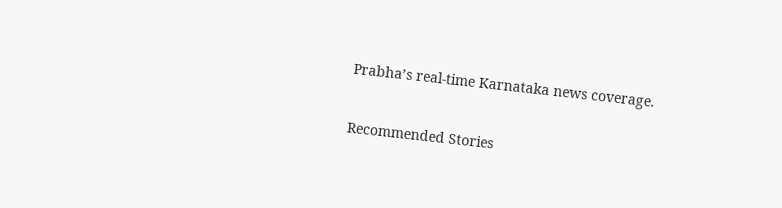Prabha’s real‑time Karnataka news coverage.

Recommended Stories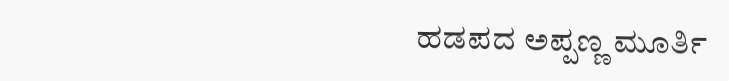ಹಡಪದ ಅಪ್ಪಣ್ಣ ಮೂರ್ತಿ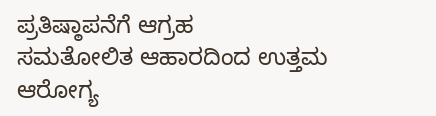ಪ್ರತಿಷ್ಠಾಪನೆಗೆ ಆಗ್ರಹ
ಸಮತೋಲಿತ ಆಹಾರದಿಂದ ಉತ್ತಮ ಆರೋಗ್ಯ